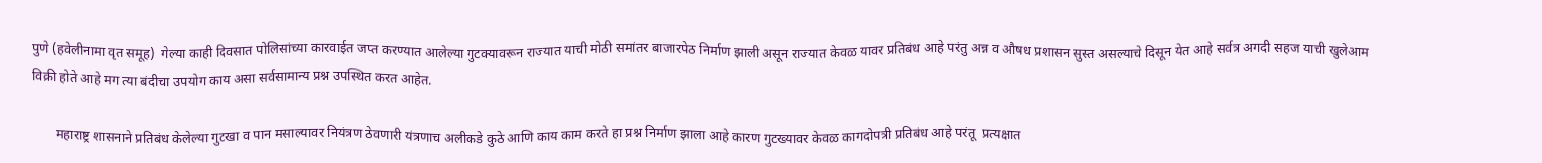पुणे (हवेलीनामा वृत समूह)  गेल्या काही दिवसात पोलिसांच्या कारवाईत जप्त करण्यात आलेल्या गुटक्यावरून राज्यात याची मोठी समांतर बाजारपेठ निर्माण झाली असून राज्यात केवळ यावर प्रतिबंध आहे परंतु अन्न व औषध प्रशासन सुस्त असल्याचे दिसून येत आहे सर्वत्र अगदी सहज याची खुलेआम विक्री होते आहे मग त्या बंदीचा उपयोग काय असा सर्वसामान्य प्रश्न उपस्थित करत आहेत.

       महाराष्ट्र शासनाने प्रतिबंध केलेल्या गुटखा व पान मसाल्यावर नियंत्रण ठेवणारी यंत्रणाच अलीकडे कुठे आणि काय काम करते हा प्रश्न निर्माण झाला आहे कारण गुटख्यावर केवळ कागदोपत्री प्रतिबंध आहे परंतू  प्रत्यक्षात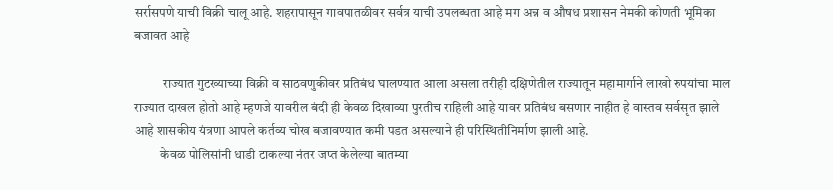सर्रासपणे याची विक्री चालू आहे. शहरापासून गावपातळीवर सर्वत्र याची उपलब्धता आहे मग अन्न व औषध प्रशासन नेमकी कोणती भूमिका बजावत आहे

           राज्यात गुटख्याच्या विक्री व साठवणुकीवर प्रतिबंध घालण्यात आला असला तरीही दक्षिणेतील राज्यातून महामार्गाने लाखो रुपयांचा माल राज्यात दाखल होतो आहे म्हणजे यावरील बंदी ही केवळ दिखाव्या पुरतीच राहिली आहे यावर प्रतिबंध बसणार नाहीत हे वास्तव सर्वसृत झाले आहे शासकीय यंत्रणा आपले कर्तव्य चोख बजावण्यात कमी पडत असल्याने ही परिस्थितीनिर्माण झाली आहे.
          केवळ पोलिसांनी धाडी टाकल्या नंतर जप्त केलेल्या बातम्या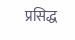प्रसिद्ध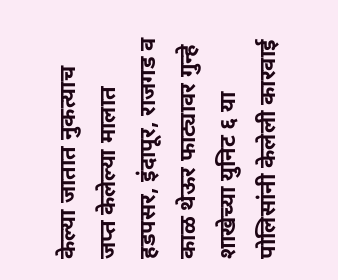केल्या जातात नुकत्याच जप्त केलेल्या मालात हडपसर, इंदापूर, राजगड व काळ थेऊर फाट्यावर गुन्हे शाखेच्या युनिट ६ या पोलिसांनी केलेली कारवाई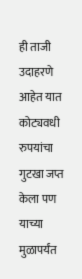ही ताजी उदाहरणे आहेत यात कोट्यवधी रुपयांचा गुटखा जप्त केला पण याच्या मुळापर्यंत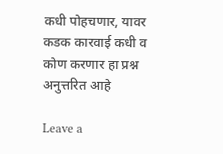कधी पोहचणार, यावर कडक कारवाई कधी व कोण करणार हा प्रश्न अनुत्तरित आहे

Leave a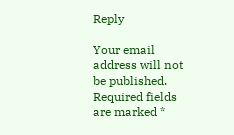Reply

Your email address will not be published. Required fields are marked *